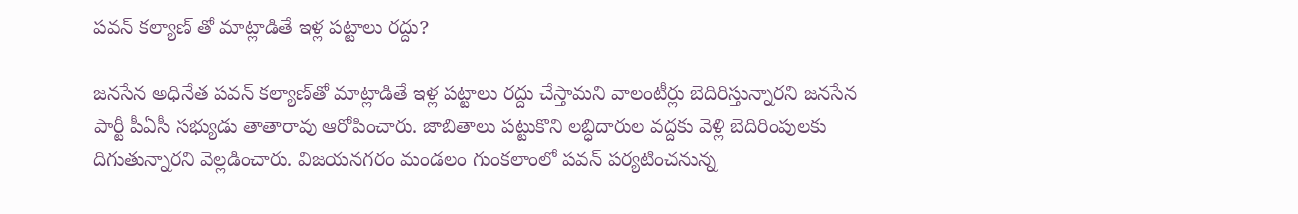పవన్ కల్యాణ్ తో మాట్లాడితే ఇళ్ల పట్టాలు రద్దు?

జనసేన అధినేత పవన్‌ కల్యాణ్‌తో మాట్లాడితే ఇళ్ల పట్టాలు రద్దు చేస్తామని వాలంటీర్లు బెదిరిస్తున్నారని జనసేన పార్టీ పీఏసీ సభ్యుడు తాతారావు ఆరోపించారు. జాబితాలు పట్టుకొని లబ్ధిదారుల వద్దకు వెళ్లి బెదిరింపులకు దిగుతున్నారని వెల్లడించారు. విజయనగరం మండలం గుంకలాంలో పవన్‌ పర్యటించనున్న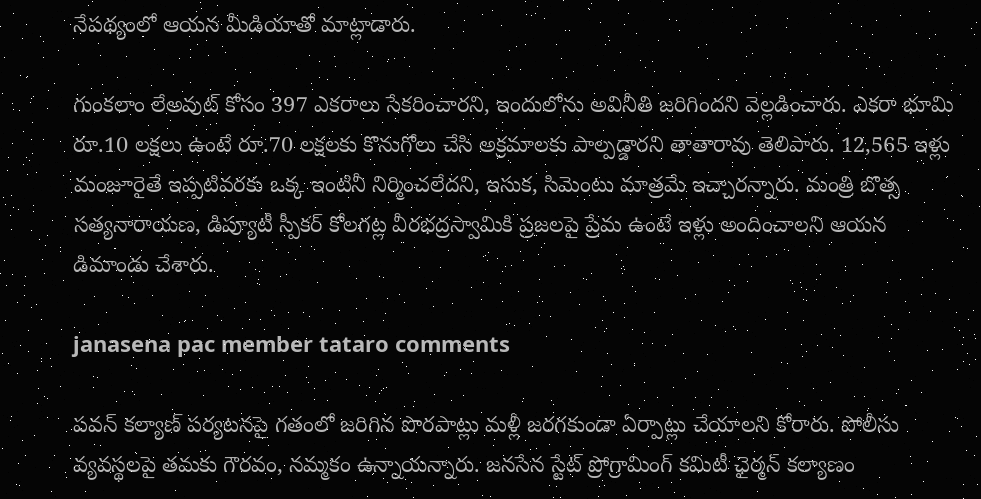నేపథ్యంలో ఆయన మీడియాతో మాట్లాడారు.

గుంకలాం లేఅవుట్‌ కోసం 397 ఎకరాలు సేకరించారని, ఇందులోను అవినీతి జరిగిందని వెల్లడించారు. ఎకరా భూమి రూ.10 లక్షలు ఉంటే రూ.70 లక్షలకు కొనుగోలు చేసి అక్రమాలకు పాల్పడ్డారని తాతారావు తెలిపారు. 12,565 ఇళ్లు మంజూరైతే ఇప్పటివరకు ఒక్క ఇంటినీ నిర్మించలేదని, ఇసుక, సిమెంటు మాత్రమే ఇచ్చారన్నారు. మంత్రి బొత్స సత్యనారాయణ, డిప్యూటీ స్పీకర్ కోలగట్ల వీరభద్రస్వామికి ప్రజలపై ప్రేమ ఉంటే ఇళ్లు అందించాలని ఆయన డిమాండు చేశారు.

janasena pac member tataro comments

పవన్ కల్యాణ్ పర్యటనపై గతంలో జరిగిన పొరపాట్లు మళ్లీ జరగకుండా ఏర్పాట్లు చేయాలని కోరారు. పోలీసు వ్యవస్థలపై తమకు గౌరవం, నమ్మకం ఉన్నాయన్నారు. జనసేన స్టేట్‌ ప్రోగ్రామింగ్‌ కమిటీ ఛైర్మన్‌ కల్యాణం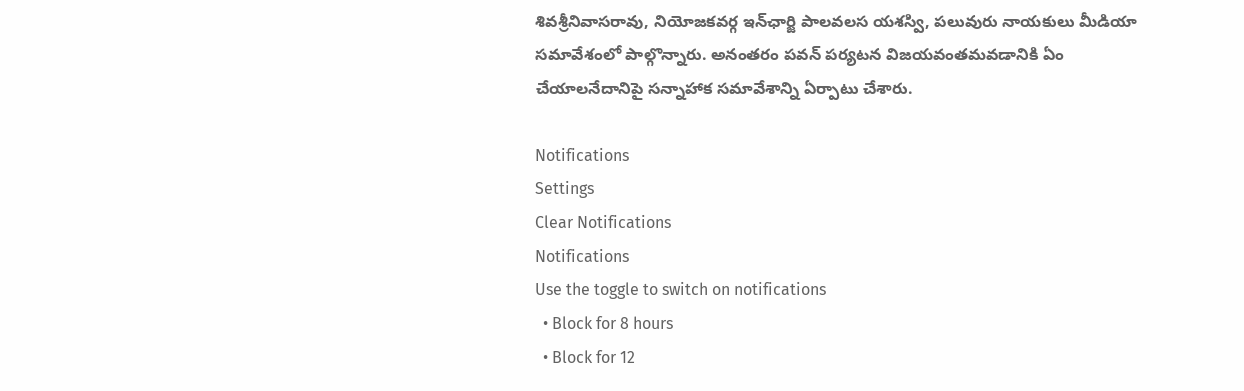శివశ్రీనివాసరావు, నియోజకవర్గ ఇన్‌ఛార్జి పాలవలస యశస్వి, పలువురు నాయకులు మీడియా సమావేశంలో పాల్గొన్నారు. అనంతరం పవన్ పర్యటన విజయవంతమవడానికి ఏం చేయాలనేదానిపై సన్నాహాక సమావేశాన్ని ఏర్పాటు చేశారు.

Notifications
Settings
Clear Notifications
Notifications
Use the toggle to switch on notifications
  • Block for 8 hours
  • Block for 12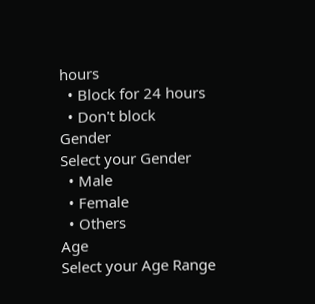hours
  • Block for 24 hours
  • Don't block
Gender
Select your Gender
  • Male
  • Female
  • Others
Age
Select your Age Range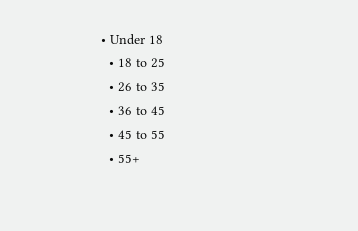• Under 18
  • 18 to 25
  • 26 to 35
  • 36 to 45
  • 45 to 55
  • 55+